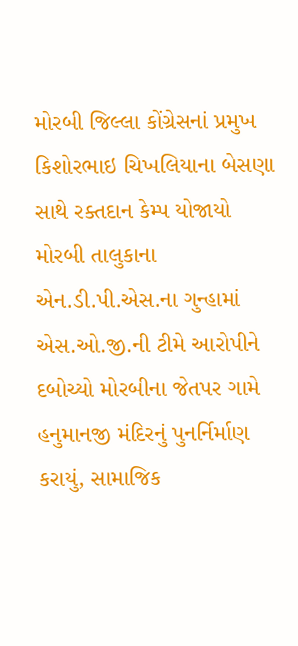મોરબી જિલ્લા કોંગ્રેસનાં પ્રમુખ કિશોરભાઇ ચિખલિયાના બેસણા સાથે રક્તદાન કેમ્પ યોજાયો મોરબી તાલુકાના એન.ડી.પી.એસ.ના ગુન્હામાં એસ.ઓ.જી.ની ટીમે આરોપીને દબોચ્યો મોરબીના જેતપર ગામે હનુમાનજી મંદિરનું પુનર્નિર્માણ કરાયું, સામાજિક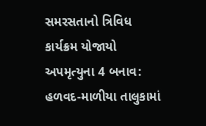સમરસતાનો ત્રિવિધ કાર્યક્રમ યોજાયો અપમૃત્યુના 4 બનાવ: હળવદ-માળીયા તાલુકામાં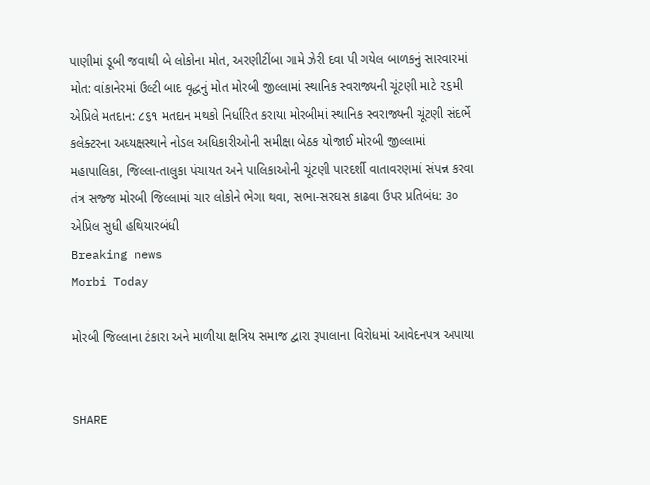પાણીમાં ડૂબી જવાથી બે લોકોના મોત, અરણીટીંબા ગામે ઝેરી દવા પી ગયેલ બાળકનું સારવારમાં મોત: વાંકાનેરમાં ઉલ્ટી બાદ વૃદ્ધનું મોત મોરબી જીલ્લામાં સ્થાનિક સ્વરાજ્યની ચૂંટણી માટે ૨૬મી એપ્રિલે મતદાન: ૮૬૧ મતદાન મથકો નિર્ધારિત કરાયા મોરબીમાં સ્થાનિક સ્વરાજ્યની ચૂંટણી સંદર્ભે કલેક્ટરના અધ્યક્ષસ્થાને નોડલ અધિકારીઓની સમીક્ષા બેઠક યોજાઈ મોરબી જીલ્લામાં મહાપાલિકા, જિલ્લા-તાલુકા પંચાયત અને પાલિકાઓની ચૂંટણી પારદર્શી વાતાવરણમાં સંપન્ન કરવા તંત્ર સજ્જ મોરબી જિલ્લામાં ચાર લોકોને ભેગા થવા, સભા-સરઘસ કાઢવા ઉપર પ્રતિબંધ: ૩૦ એપ્રિલ સુધી હથિયારબંધી
Breaking news
Morbi Today

મોરબી જિલ્લાના ટંકારા અને માળીયા ક્ષત્રિય સમાજ દ્વારા રૂપાલાના વિરોધમાં આવેદનપત્ર અપાયા


SHARE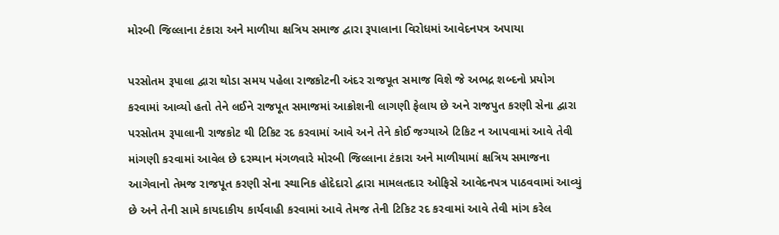મોરબી જિલ્લાના ટંકારા અને માળીયા ક્ષત્રિય સમાજ દ્વારા રૂપાલાના વિરોધમાં આવેદનપત્ર અપાયા

પરસોતમ રૂપાલા દ્વારા થોડા સમય પહેલા રાજકોટની અંદર રાજપૂત સમાજ વિશે જે અભદ્ર શબ્દનો પ્રયોગ કરવામાં આવ્યો હતો તેને લઈને રાજપૂત સમાજમાં આક્રોશની લાગણી ફેલાય છે અને રાજપુત કરણી સેના દ્વારા પરસોતમ રૂપાલાની રાજકોટ થી ટિકિટ રદ કરવામાં આવે અને તેને કોઈ જગ્યાએ ટિકિટ ન આપવામાં આવે તેવી માંગણી કરવામાં આવેલ છે દરમ્યાન મંગળવારે મોરબી જિલ્લાના ટંકારા અને માળીયામાં ક્ષત્રિય સમાજના આગેવાનો તેમજ રાજપૂત કરણી સેના સ્થાનિક હોદેદારો દ્વારા મામલતદાર ઓફિસે આવેદનપત્ર પાઠવવામાં આવ્યું છે અને તેની સામે કાયદાકીય કાર્યવાહી કરવામાં આવે તેમજ તેની ટિકિટ રદ કરવામાં આવે તેવી માંગ કરેલ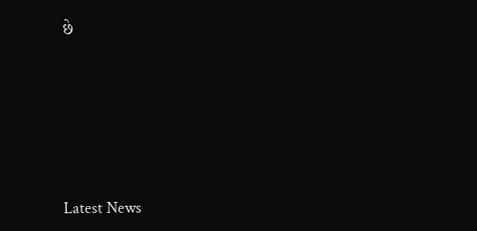છે






Latest News